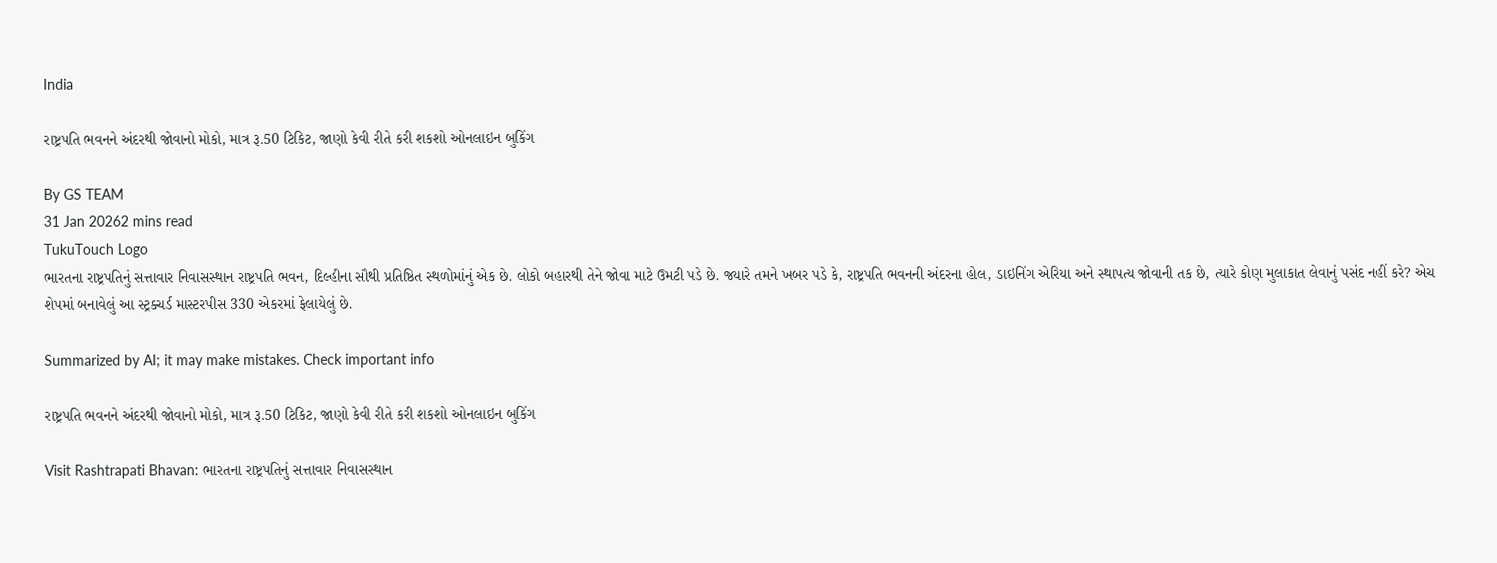India

રાષ્ટ્રપતિ ભવનને અંદરથી જોવાનો મોકો, માત્ર રૂ.50 ટિકિટ, જાણો કેવી રીતે કરી શકશો ઓનલાઇન બુકિંગ

By GS TEAM
31 Jan 20262 mins read
TukuTouch Logo
ભારતના રાષ્ટ્રપતિનું સત્તાવાર નિવાસસ્થાન રાષ્ટ્રપતિ ભવન, દિલ્હીના સૌથી પ્રતિષ્ઠિત સ્થળોમાંનું એક છે. લોકો બહારથી તેને જોવા માટે ઉમટી પડે છે. જ્યારે તમને ખબર પડે કે, રાષ્ટ્રપતિ ભવનની અંદરના હોલ, ડાઇનિંગ એરિયા અને સ્થાપત્ય જોવાની તક છે, ત્યારે કોણ મુલાકાત લેવાનું પસંદ નહીં કરે? એચ શેપમાં બનાવેલું આ સ્ટ્રક્ચર્ડ માસ્ટરપીસ 330 એકરમાં ફેલાયેલું છે.

Summarized by AI; it may make mistakes. Check important info

રાષ્ટ્રપતિ ભવનને અંદરથી જોવાનો મોકો, માત્ર રૂ.50 ટિકિટ, જાણો કેવી રીતે કરી શકશો ઓનલાઇન બુકિંગ

Visit Rashtrapati Bhavan: ભારતના રાષ્ટ્રપતિનું સત્તાવાર નિવાસસ્થાન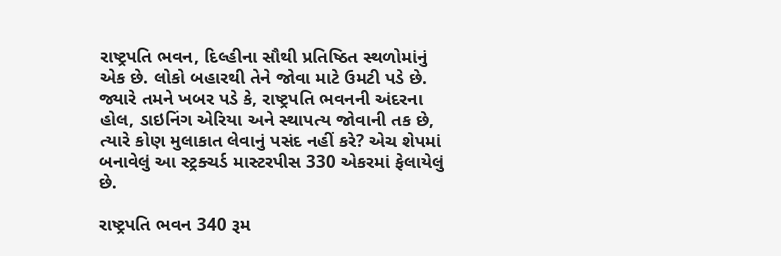રાષ્ટ્રપતિ ભવન, દિલ્હીના સૌથી પ્રતિષ્ઠિત સ્થળોમાંનું એક છે. લોકો બહારથી તેને જોવા માટે ઉમટી પડે છે. જ્યારે તમને ખબર પડે કે, રાષ્ટ્રપતિ ભવનની અંદરના હોલ, ડાઇનિંગ એરિયા અને સ્થાપત્ય જોવાની તક છે, ત્યારે કોણ મુલાકાત લેવાનું પસંદ નહીં કરે? એચ શેપમાં બનાવેલું આ સ્ટ્રક્ચર્ડ માસ્ટરપીસ 330 એકરમાં ફેલાયેલું છે.

રાષ્ટ્રપતિ ભવન 340 રૂમ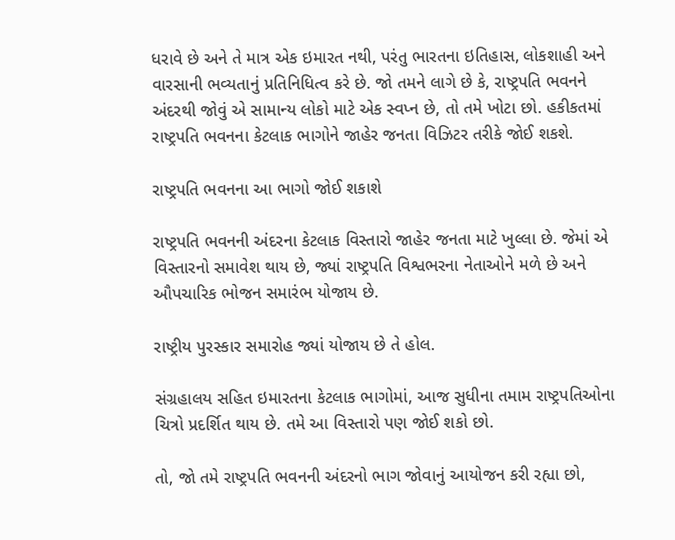ધરાવે છે અને તે માત્ર એક ઇમારત નથી, પરંતુ ભારતના ઇતિહાસ, લોકશાહી અને વારસાની ભવ્યતાનું પ્રતિનિધિત્વ કરે છે. જો તમને લાગે છે કે, રાષ્ટ્રપતિ ભવનને અંદરથી જોવું એ સામાન્ય લોકો માટે એક સ્વપ્ન છે, તો તમે ખોટા છો. હકીકતમાં રાષ્ટ્રપતિ ભવનના કેટલાક ભાગોને જાહેર જનતા વિઝિટર તરીકે જોઈ શકશે.

રાષ્ટ્રપતિ ભવનના આ ભાગો જોઈ શકાશે

રાષ્ટ્રપતિ ભવનની અંદરના કેટલાક વિસ્તારો જાહેર જનતા માટે ખુલ્લા છે. જેમાં એ વિસ્તારનો સમાવેશ થાય છે, જ્યાં રાષ્ટ્રપતિ વિશ્વભરના નેતાઓને મળે છે અને ઔપચારિક ભોજન સમારંભ યોજાય છે.

રાષ્ટ્રીય પુરસ્કાર સમારોહ જ્યાં યોજાય છે તે હોલ.

સંગ્રહાલય સહિત ઇમારતના કેટલાક ભાગોમાં, આજ સુધીના તમામ રાષ્ટ્રપતિઓના ચિત્રો પ્રદર્શિત થાય છે. તમે આ વિસ્તારો પણ જોઈ શકો છો.

તો, જો તમે રાષ્ટ્રપતિ ભવનની અંદરનો ભાગ જોવાનું આયોજન કરી રહ્યા છો,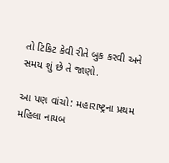તો ટિકિટ કેવી રીતે બુક કરવી અને સમય શું છે તે જાણો.

આ પણ વાંચો: મહારાષ્ટ્રના પ્રથમ મહિલા નાયબ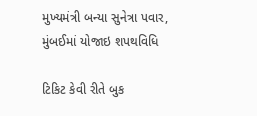મુખ્યમંત્રી બન્યા સુનેત્રા પવાર, મુંબઈમાં યોજાઇ શપથવિધિ

ટિકિટ કેવી રીતે બુક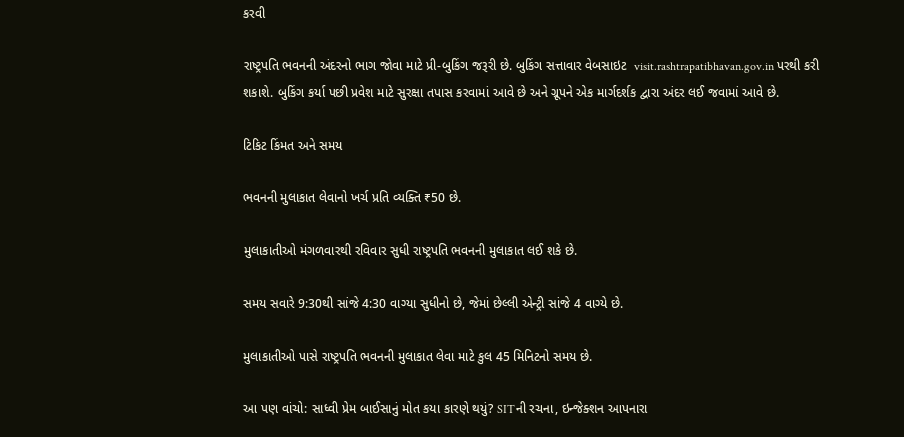કરવી

રાષ્ટ્રપતિ ભવનની અંદરનો ભાગ જોવા માટે પ્રી-બુકિંગ જરૂરી છે. બુકિંગ સત્તાવાર વેબસાઇટ  visit.rashtrapatibhavan.gov.in પરથી કરી શકાશે. બુકિંગ કર્યા પછી પ્રવેશ માટે સુરક્ષા તપાસ કરવામાં આવે છે અને ગ્રૂપને એક માર્ગદર્શક દ્વારા અંદર લઈ જવામાં આવે છે.

ટિકિટ કિંમત અને સમય

ભવનની મુલાકાત લેવાનો ખર્ચ પ્રતિ વ્યક્તિ ₹50 છે.

મુલાકાતીઓ મંગળવારથી રવિવાર સુધી રાષ્ટ્રપતિ ભવનની મુલાકાત લઈ શકે છે.

સમય સવારે 9:30થી સાંજે 4:30 વાગ્યા સુધીનો છે, જેમાં છેલ્લી એન્ટ્રી સાંજે 4 વાગ્યે છે.

મુલાકાતીઓ પાસે રાષ્ટ્રપતિ ભવનની મુલાકાત લેવા માટે કુલ 45 મિનિટનો સમય છે.

આ પણ વાંચો: સાધ્વી પ્રેમ બાઈસાનું મોત કયા કારણે થયું? SITની રચના, ઇન્જેક્શન આપનારા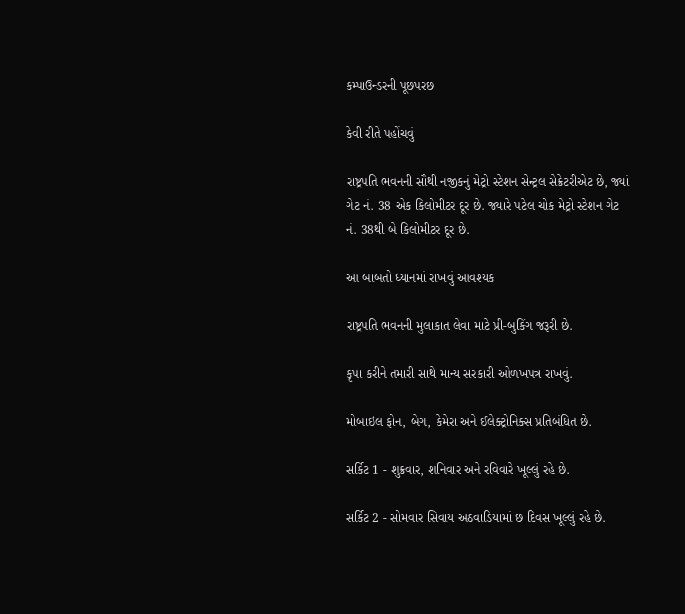કમ્પાઉન્ડરની પૂછપરછ

કેવી રીતે પહોંચવું

રાષ્ટ્રપતિ ભવનની સૌથી નજીકનું મેટ્રો સ્ટેશન સેન્ટ્રલ સેક્રેટરીએટ છે, જ્યાં ગેટ નં. 38 એક કિલોમીટર દૂર છે. જ્યારે પટેલ ચોક મેટ્રો સ્ટેશન ગેટ નં. 38થી બે કિલોમીટર દૂર છે.

આ બાબતો ધ્યાનમાં રાખવું આવશ્યક

રાષ્ટ્રપતિ ભવનની મુલાકાત લેવા માટે પ્રી-બુકિંગ જરૂરી છે.

કૃપા કરીને તમારી સાથે માન્ય સરકારી ઓળખપત્ર રાખવું.

મોબાઇલ ફોન, બેગ, કેમેરા અને ઈલેક્ટ્રોનિક્સ પ્રતિબંધિત છે.

સર્કિટ 1 - શુક્રવાર, શનિવાર અને રવિવારે ખૂલ્લું રહે છે.

સર્કિટ 2 - સોમવાર સિવાય અઠવાડિયામાં છ દિવસ ખૂલ્લું રહે છે.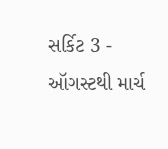સર્કિટ 3 - ઑગસ્ટથી માર્ચ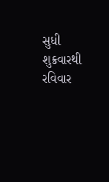સુધી શુક્રવારથી રવિવાર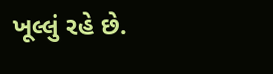ખૂલ્લું રહે છે.